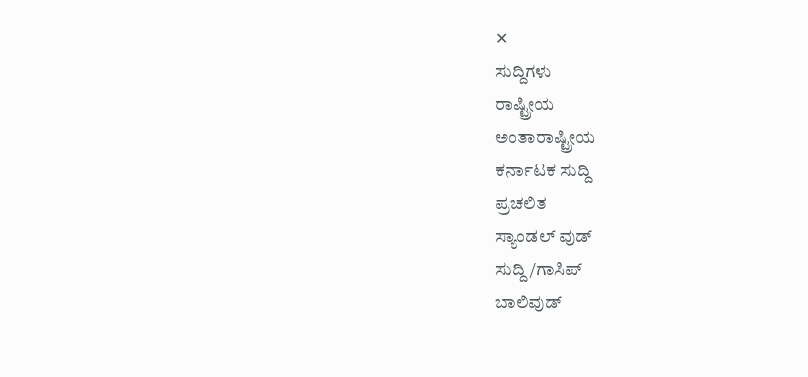✕
ಸುದ್ದಿಗಳು
ರಾಷ್ಟ್ರೀಯ
ಅಂತಾರಾಷ್ಟ್ರೀಯ
ಕರ್ನಾಟಕ ಸುದ್ದಿ
ಪ್ರಚಲಿತ
ಸ್ಯಾಂಡಲ್ ವುಡ್
ಸುದ್ದಿ/ಗಾಸಿಪ್
ಬಾಲಿವುಡ್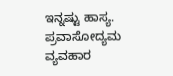ಇನ್ನಷ್ಟು ಹಾಸ್ಯ.
ಪ್ರವಾಸೋದ್ಯಮ
ವ್ಯವಹಾರ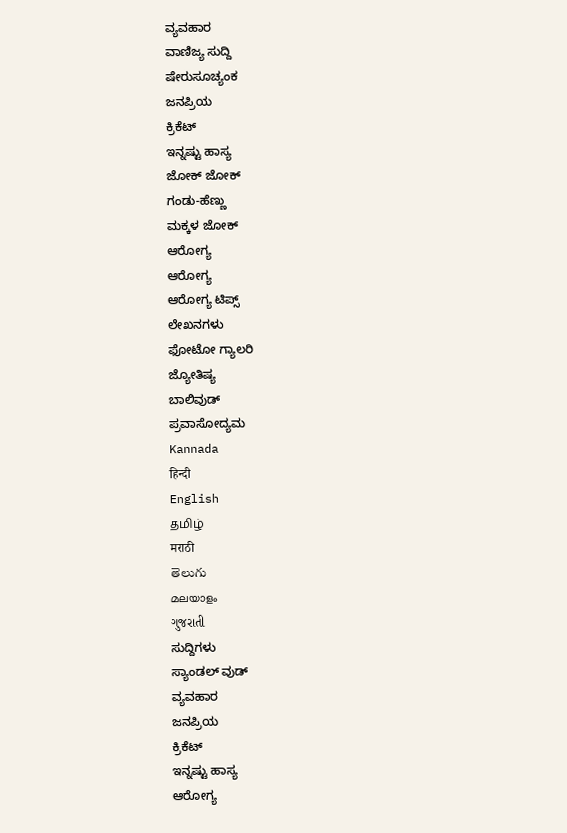ವ್ಯವಹಾರ
ವಾಣಿಜ್ಯ ಸುದ್ದಿ
ಷೇರುಸೂಚ್ಯಂಕ
ಜನಪ್ರಿಯ
ಕ್ರಿಕೆಟ್
ಇನ್ನಷ್ಟು ಹಾಸ್ಯ
ಜೋಕ್ ಜೋಕ್
ಗಂಡು-ಹೆಣ್ಣು
ಮಕ್ಕಳ ಜೋಕ್
ಆರೋಗ್ಯ
ಆರೋಗ್ಯ
ಆರೋಗ್ಯ ಟಿಪ್ಸ್
ಲೇಖನಗಳು
ಫೋಟೋ ಗ್ಯಾಲರಿ
ಜ್ಯೋತಿಷ್ಯ
ಬಾಲಿವುಡ್
ಪ್ರವಾಸೋದ್ಯಮ
Kannada
हिन्दी
English
தமிழ்
मराठी
తెలుగు
മലയാളം
ગુજરાતી
ಸುದ್ದಿಗಳು
ಸ್ಯಾಂಡಲ್ ವುಡ್
ವ್ಯವಹಾರ
ಜನಪ್ರಿಯ
ಕ್ರಿಕೆಟ್
ಇನ್ನಷ್ಟು ಹಾಸ್ಯ
ಆರೋಗ್ಯ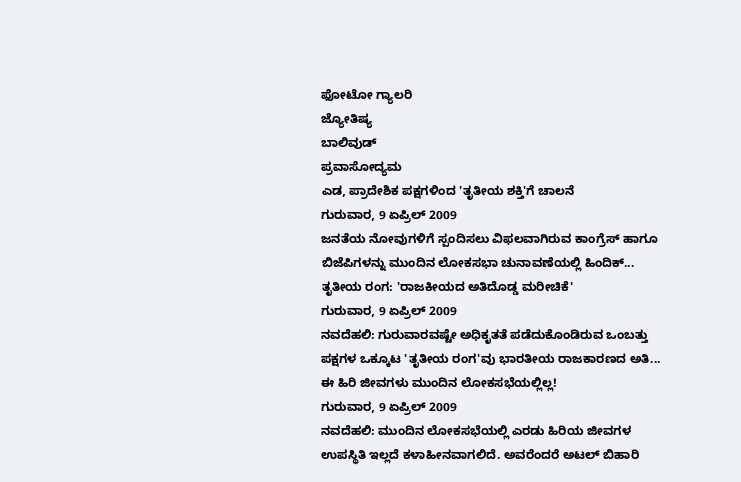ಫೋಟೋ ಗ್ಯಾಲರಿ
ಜ್ಯೋತಿಷ್ಯ
ಬಾಲಿವುಡ್
ಪ್ರವಾಸೋದ್ಯಮ
ಎಡ, ಪ್ರಾದೇಶಿಕ ಪಕ್ಷಗಳಿಂದ 'ತೃತೀಯ ಶಕ್ತಿ'ಗೆ ಚಾಲನೆ
ಗುರುವಾರ, 9 ಏಪ್ರಿಲ್ 2009
ಜನತೆಯ ನೋವುಗಳಿಗೆ ಸ್ಪಂದಿಸಲು ವಿಫಲವಾಗಿರುವ ಕಾಂಗ್ರೆಸ್ ಹಾಗೂ ಬಿಜೆಪಿಗಳನ್ನು ಮುಂದಿನ ಲೋಕಸಭಾ ಚುನಾವಣೆಯಲ್ಲಿ ಹಿಂದಿಕ್...
ತೃತೀಯ ರಂಗ: 'ರಾಜಕೀಯದ ಅತಿದೊಡ್ಡ ಮರೀಚಿಕೆ'
ಗುರುವಾರ, 9 ಏಪ್ರಿಲ್ 2009
ನವದೆಹಲಿ: ಗುರುವಾರವಷ್ಟೇ ಅಧಿಕೃತತೆ ಪಡೆದುಕೊಂಡಿರುವ ಒಂಬತ್ತು ಪಕ್ಷಗಳ ಒಕ್ಕೂಟ 'ತೃತೀಯ ರಂಗ'ವು ಭಾರತೀಯ ರಾಜಕಾರಣದ ಅತಿ...
ಈ ಹಿರಿ ಜೀವಗಳು ಮುಂದಿನ ಲೋಕಸಭೆಯಲ್ಲಿಲ್ಲ!
ಗುರುವಾರ, 9 ಏಪ್ರಿಲ್ 2009
ನವದೆಹಲಿ: ಮುಂದಿನ ಲೋಕಸಭೆಯಲ್ಲಿ ಎರಡು ಹಿರಿಯ ಜೀವಗಳ ಉಪಸ್ಥಿತಿ ಇಲ್ಲದೆ ಕಳಾಹೀನವಾಗಲಿದೆ. ಅವರೆಂದರೆ ಅಟಲ್ ಬಿಹಾರಿ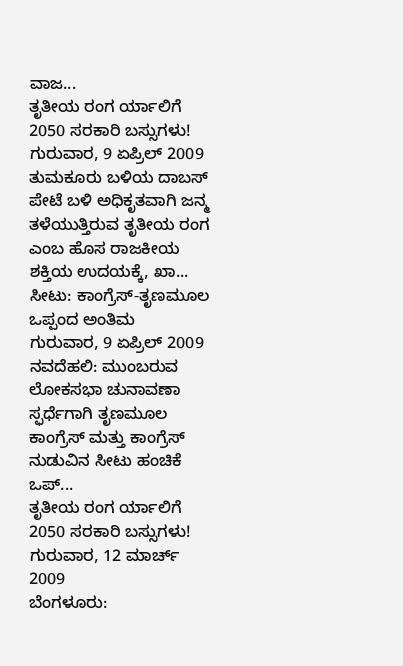ವಾಜ...
ತೃತೀಯ ರಂಗ ರ್ಯಾಲಿಗೆ 2050 ಸರಕಾರಿ ಬಸ್ಸುಗಳು!
ಗುರುವಾರ, 9 ಏಪ್ರಿಲ್ 2009
ತುಮಕೂರು ಬಳಿಯ ದಾಬಸ್ ಪೇಟೆ ಬಳಿ ಅಧಿಕೃತವಾಗಿ ಜನ್ಮ ತಳೆಯುತ್ತಿರುವ ತೃತೀಯ ರಂಗ ಎಂಬ ಹೊಸ ರಾಜಕೀಯ ಶಕ್ತಿಯ ಉದಯಕ್ಕೆ, ಖಾ...
ಸೀಟು: ಕಾಂಗ್ರೆಸ್-ತೃಣಮೂಲ ಒಪ್ಪಂದ ಅಂತಿಮ
ಗುರುವಾರ, 9 ಏಪ್ರಿಲ್ 2009
ನವದೆಹಲಿ: ಮುಂಬರುವ ಲೋಕಸಭಾ ಚುನಾವಣಾ ಸ್ಫರ್ಧೆಗಾಗಿ ತೃಣಮೂಲ ಕಾಂಗ್ರೆಸ್ ಮತ್ತು ಕಾಂಗ್ರೆಸ್ ನುಡುವಿನ ಸೀಟು ಹಂಚಿಕೆ ಒಪ್...
ತೃತೀಯ ರಂಗ ರ್ಯಾಲಿಗೆ 2050 ಸರಕಾರಿ ಬಸ್ಸುಗಳು!
ಗುರುವಾರ, 12 ಮಾರ್ಚ್ 2009
ಬೆಂಗಳೂರು: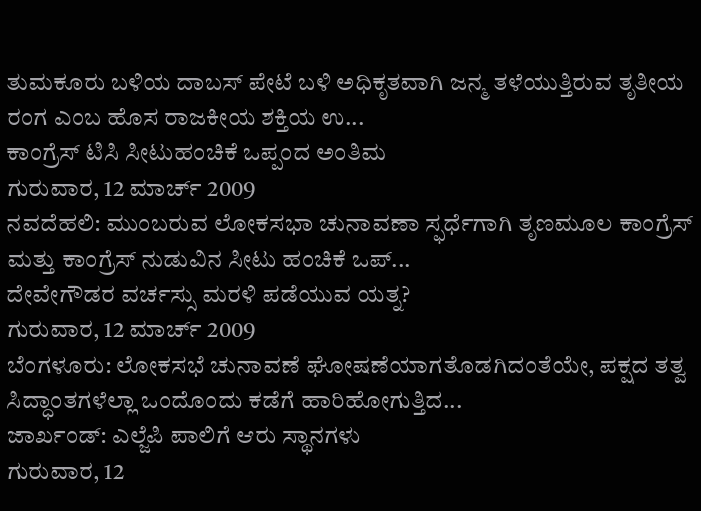ತುಮಕೂರು ಬಳಿಯ ದಾಬಸ್ ಪೇಟೆ ಬಳಿ ಅಧಿಕೃತವಾಗಿ ಜನ್ಮ ತಳೆಯುತ್ತಿರುವ ತೃತೀಯ ರಂಗ ಎಂಬ ಹೊಸ ರಾಜಕೀಯ ಶಕ್ತಿಯ ಉ...
ಕಾಂಗ್ರೆಸ್ ಟಿಸಿ ಸೀಟುಹಂಚಿಕೆ ಒಪ್ಪಂದ ಅಂತಿಮ
ಗುರುವಾರ, 12 ಮಾರ್ಚ್ 2009
ನವದೆಹಲಿ: ಮುಂಬರುವ ಲೋಕಸಭಾ ಚುನಾವಣಾ ಸ್ಫರ್ಧೆಗಾಗಿ ತೃಣಮೂಲ ಕಾಂಗ್ರೆಸ್ ಮತ್ತು ಕಾಂಗ್ರೆಸ್ ನುಡುವಿನ ಸೀಟು ಹಂಚಿಕೆ ಒಪ್...
ದೇವೇಗೌಡರ ವರ್ಚಸ್ಸು ಮರಳಿ ಪಡೆಯುವ ಯತ್ನ?
ಗುರುವಾರ, 12 ಮಾರ್ಚ್ 2009
ಬೆಂಗಳೂರು: ಲೋಕಸಭೆ ಚುನಾವಣೆ ಘೋಷಣೆಯಾಗತೊಡಗಿದಂತೆಯೇ, ಪಕ್ಷದ ತತ್ವ ಸಿದ್ಧಾಂತಗಳೆಲ್ಲಾ ಒಂದೊಂದು ಕಡೆಗೆ ಹಾರಿಹೋಗುತ್ತಿದ...
ಜಾರ್ಖಂಡ್: ಎಲ್ಜೆಪಿ ಪಾಲಿಗೆ ಆರು ಸ್ಥಾನಗಳು
ಗುರುವಾರ, 12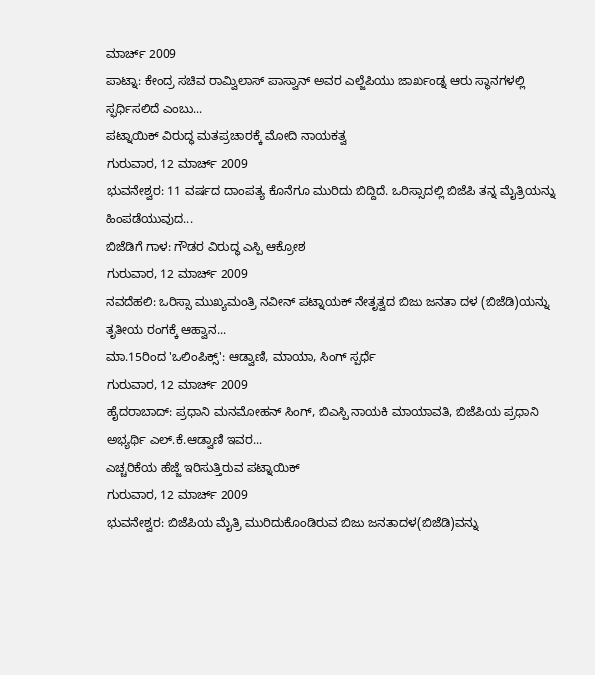ಮಾರ್ಚ್ 2009
ಪಾಟ್ನಾ: ಕೇಂದ್ರ ಸಚಿವ ರಾಮ್ವಿಲಾಸ್ ಪಾಸ್ವಾನ್ ಅವರ ಎಲ್ಜೆಪಿಯು ಜಾರ್ಖಂಡ್ನ ಆರು ಸ್ಥಾನಗಳಲ್ಲಿ ಸ್ಫರ್ಧಿಸಲಿದೆ ಎಂಬು...
ಪಟ್ನಾಯಿಕ್ ವಿರುದ್ಧ ಮತಪ್ರಚಾರಕ್ಕೆ ಮೋದಿ ನಾಯಕತ್ವ
ಗುರುವಾರ, 12 ಮಾರ್ಚ್ 2009
ಭುವನೇಶ್ವರ: 11 ವರ್ಷದ ದಾಂಪತ್ಯ ಕೊನೆಗೂ ಮುರಿದು ಬಿದ್ದಿದೆ. ಒರಿಸ್ಸಾದಲ್ಲಿ ಬಿಜೆಪಿ ತನ್ನ ಮೈತ್ರಿಯನ್ನು ಹಿಂಪಡೆಯುವುದ...
ಬಿಜೆಡಿಗೆ ಗಾಳ: ಗೌಡರ ವಿರುದ್ಧ ಎಸ್ಪಿ ಆಕ್ರೋಶ
ಗುರುವಾರ, 12 ಮಾರ್ಚ್ 2009
ನವದೆಹಲಿ: ಒರಿಸ್ಸಾ ಮುಖ್ಯಮಂತ್ರಿ ನವೀನ್ ಪಟ್ನಾಯಕ್ ನೇತೃತ್ವದ ಬಿಜು ಜನತಾ ದಳ (ಬಿಜೆಡಿ)ಯನ್ನು ತೃತೀಯ ರಂಗಕ್ಕೆ ಆಹ್ವಾನ...
ಮಾ.15ರಿಂದ 'ಒಲಿಂಪಿಕ್ಸ್': ಆಡ್ವಾಣಿ, ಮಾಯಾ, ಸಿಂಗ್ ಸ್ಪರ್ಧೆ
ಗುರುವಾರ, 12 ಮಾರ್ಚ್ 2009
ಹೈದರಾಬಾದ್: ಪ್ರಧಾನಿ ಮನಮೋಹನ್ ಸಿಂಗ್, ಬಿಎಸ್ಪಿ ನಾಯಕಿ ಮಾಯಾವತಿ, ಬಿಜೆಪಿಯ ಪ್ರಧಾನಿ ಅಭ್ಯರ್ಥಿ ಎಲ್.ಕೆ.ಆಡ್ವಾಣಿ ಇವರ...
ಎಚ್ಚರಿಕೆಯ ಹೆಜ್ಜೆ ಇರಿಸುತ್ತಿರುವ ಪಟ್ನಾಯಿಕ್
ಗುರುವಾರ, 12 ಮಾರ್ಚ್ 2009
ಭುವನೇಶ್ವರ: ಬಿಜೆಪಿಯ ಮೈತ್ರಿ ಮುರಿದುಕೊಂಡಿರುವ ಬಿಜು ಜನತಾದಳ(ಬಿಜೆಡಿ)ವನ್ನು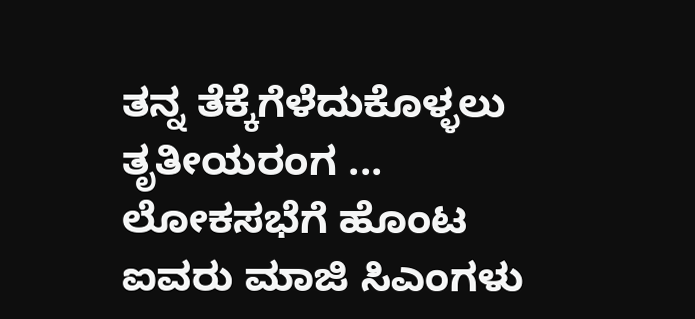ತನ್ನ ತೆಕ್ಕೆಗೆಳೆದುಕೊಳ್ಳಲು ತೃತೀಯರಂಗ ...
ಲೋಕಸಭೆಗೆ ಹೊಂಟ ಐವರು ಮಾಜಿ ಸಿಎಂಗಳು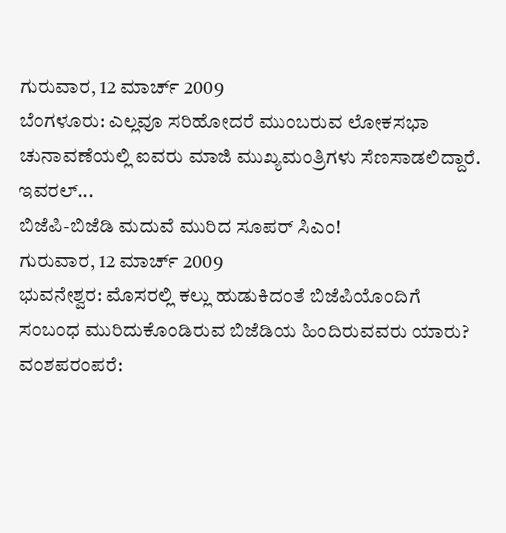ಗುರುವಾರ, 12 ಮಾರ್ಚ್ 2009
ಬೆಂಗಳೂರು: ಎಲ್ಲವೂ ಸರಿಹೋದರೆ ಮುಂಬರುವ ಲೋಕಸಭಾ ಚುನಾವಣೆಯಲ್ಲಿ ಐವರು ಮಾಜಿ ಮುಖ್ಯಮಂತ್ರಿಗಳು ಸೆಣಸಾಡಲಿದ್ದಾರೆ. ಇವರಲ್...
ಬಿಜೆಪಿ-ಬಿಜೆಡಿ ಮದುವೆ ಮುರಿದ ಸೂಪರ್ ಸಿಎಂ!
ಗುರುವಾರ, 12 ಮಾರ್ಚ್ 2009
ಭುವನೇಶ್ವರ: ಮೊಸರಲ್ಲಿ ಕಲ್ಲು ಹುಡುಕಿದಂತೆ ಬಿಜೆಪಿಯೊಂದಿಗೆ ಸಂಬಂಧ ಮುರಿದುಕೊಂಡಿರುವ ಬಿಜೆಡಿಯ ಹಿಂದಿರುವವರು ಯಾರು?
ವಂಶಪರಂಪರೆ: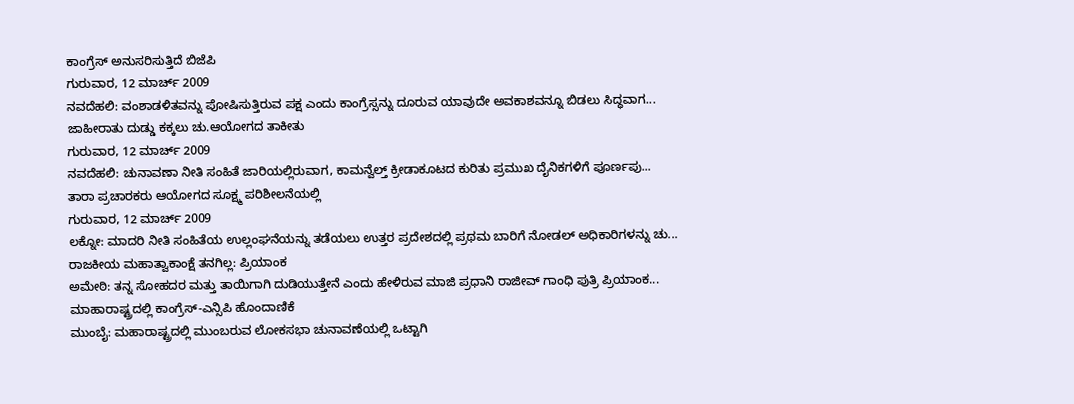ಕಾಂಗ್ರೆಸ್ ಅನುಸರಿಸುತ್ತಿದೆ ಬಿಜೆಪಿ
ಗುರುವಾರ, 12 ಮಾರ್ಚ್ 2009
ನವದೆಹಲಿ: ವಂಶಾಡಳಿತವನ್ನು ಪೋಷಿಸುತ್ತಿರುವ ಪಕ್ಷ ಎಂದು ಕಾಂಗ್ರೆಸ್ಸನ್ನು ದೂರುವ ಯಾವುದೇ ಅವಕಾಶವನ್ನೂ ಬಿಡಲು ಸಿದ್ಧವಾಗ...
ಜಾಹೀರಾತು ದುಡ್ಡು ಕಕ್ಕಲು ಚು.ಆಯೋಗದ ತಾಕೀತು
ಗುರುವಾರ, 12 ಮಾರ್ಚ್ 2009
ನವದೆಹಲಿ: ಚುನಾವಣಾ ನೀತಿ ಸಂಹಿತೆ ಜಾರಿಯಲ್ಲಿರುವಾಗ, ಕಾಮನ್ವೆಲ್ತ್ ಕ್ರೀಡಾಕೂಟದ ಕುರಿತು ಪ್ರಮುಖ ದೈನಿಕಗಳಿಗೆ ಪೂರ್ಣಪು...
ತಾರಾ ಪ್ರಚಾರಕರು ಆಯೋಗದ ಸೂಕ್ಷ್ಮ ಪರಿಶೀಲನೆಯಲ್ಲಿ
ಗುರುವಾರ, 12 ಮಾರ್ಚ್ 2009
ಲಕ್ನೋ: ಮಾದರಿ ನೀತಿ ಸಂಹಿತೆಯ ಉಲ್ಲಂಘನೆಯನ್ನು ತಡೆಯಲು ಉತ್ತರ ಪ್ರದೇಶದಲ್ಲಿ ಪ್ರಥಮ ಬಾರಿಗೆ ನೋಡಲ್ ಅಧಿಕಾರಿಗಳನ್ನು ಚು...
ರಾಜಕೀಯ ಮಹಾತ್ವಾಕಾಂಕ್ಷೆ ತನಗಿಲ್ಲ: ಪ್ರಿಯಾಂಕ
ಅಮೇಠಿ: ತನ್ನ ಸೋಹದರ ಮತ್ತು ತಾಯಿಗಾಗಿ ದುಡಿಯುತ್ತೇನೆ ಎಂದು ಹೇಳಿರುವ ಮಾಜಿ ಪ್ರಧಾನಿ ರಾಜೀವ್ ಗಾಂಧಿ ಪುತ್ರಿ ಪ್ರಿಯಾಂಕ...
ಮಾಹಾರಾಷ್ಟ್ರದಲ್ಲಿ ಕಾಂಗ್ರೆಸ್-ಎನ್ಸಿಪಿ ಹೊಂದಾಣಿಕೆ
ಮುಂಬೈ: ಮಹಾರಾಷ್ಟ್ರದಲ್ಲಿ ಮುಂಬರುವ ಲೋಕಸಭಾ ಚುನಾವಣೆಯಲ್ಲಿ ಒಟ್ಟಾಗಿ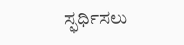ಸ್ಫರ್ಧಿಸಲು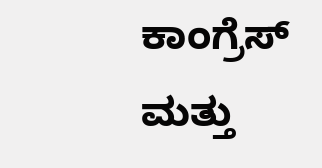ಕಾಂಗ್ರೆಸ್ ಮತ್ತು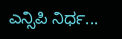ಎನ್ಸಿಪಿ ನಿರ್ಧ...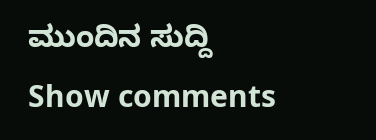ಮುಂದಿನ ಸುದ್ದಿ
Show comments